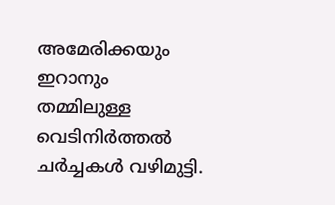അമേരിക്കയും ഇറാനും തമ്മിലുള്ള വെടിനിർത്തൽ ചർച്ചകൾ വഴിമുട്ടി.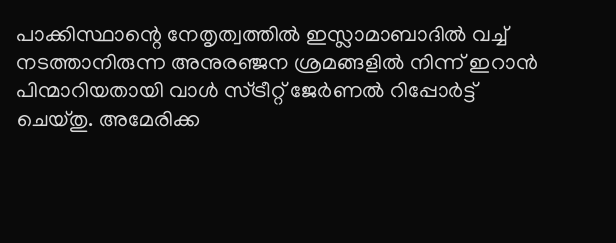പാക്കിസ്ഥാന്റെ നേതൃത്വത്തിൽ ഇസ്ലാമാബാദിൽ വച്ച് നടത്താനിരുന്ന അനുരഞ്ജന ശ്രമങ്ങളിൽ നിന്ന് ഇറാൻ പിന്മാറിയതായി വാൾ സ്ട്രീറ്റ് ജേർണൽ റിപ്പോർട്ട് ചെയ്തു. അമേരിക്ക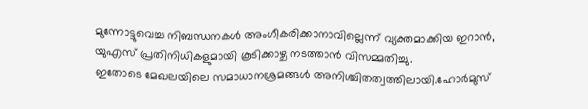മുന്നോട്ടുവെച്ച നിബന്ധനകൾ അംഗീകരിക്കാനാവില്ലെന്ന് വ്യക്തമാക്കിയ ഇറാൻ, യുഎസ് പ്രതിനിധികളുമായി കൂടിക്കാഴ്ച നടത്താൻ വിസമ്മതിച്ചു.
ഇതോടെ മേഖലയിലെ സമാധാനശ്രമങ്ങൾ അനിശ്ചിതത്വത്തിലായി.ഹോർമുസ്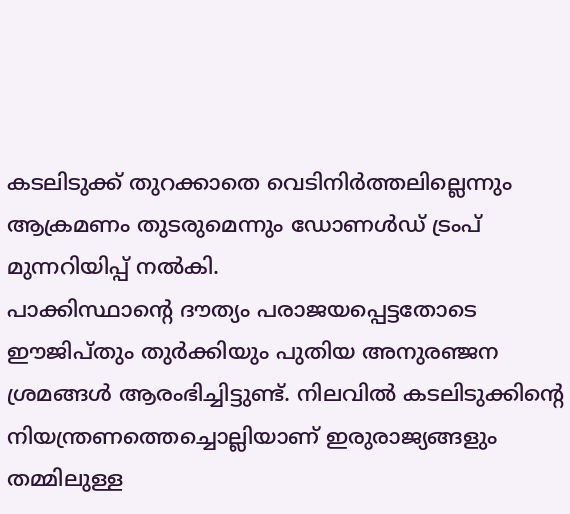കടലിടുക്ക് തുറക്കാതെ വെടിനിർത്തലില്ലെന്നും ആക്രമണം തുടരുമെന്നും ഡോണൾഡ് ട്രംപ് മുന്നറിയിപ്പ് നൽകി.
പാക്കിസ്ഥാന്റെ ദൗത്യം പരാജയപ്പെട്ടതോടെ ഈജിപ്തും തുർക്കിയും പുതിയ അനുരഞ്ജന ശ്രമങ്ങൾ ആരംഭിച്ചിട്ടുണ്ട്. നിലവിൽ കടലിടുക്കിന്റെ നിയന്ത്രണത്തെച്ചൊല്ലിയാണ് ഇരുരാജ്യങ്ങളും തമ്മിലുള്ള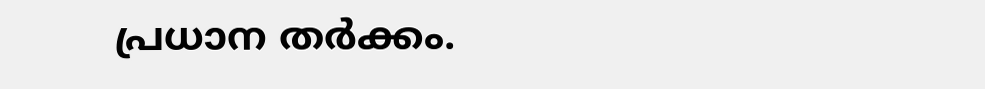പ്രധാന തർക്കം.